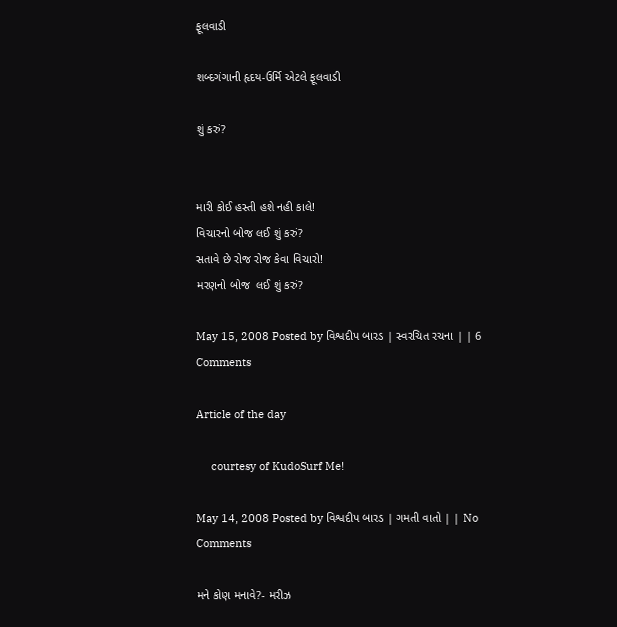ફૂલવાડી

શબ્દગંગાની હૃદય-ઉર્મિ એટલે ફૂલવાડી

શું કરું?


મારી કોઈ હસ્તી હશે નહી કાલે!
વિચારનો બોજ લઈ શું કરું?
સતાવે છે રોજ રોજ કેવા વિચારો!
મરણનો બોજ  લઈ શું કરું?

May 15, 2008 Posted by વિશ્વદીપ બારડ | સ્વરચિત રચના | | 6 Comments

Article of the day

     courtesy of KudoSurf Me!

May 14, 2008 Posted by વિશ્વદીપ બારડ | ગમતી વાતો | | No Comments

મને કોણ મનાવે?- મરીઝ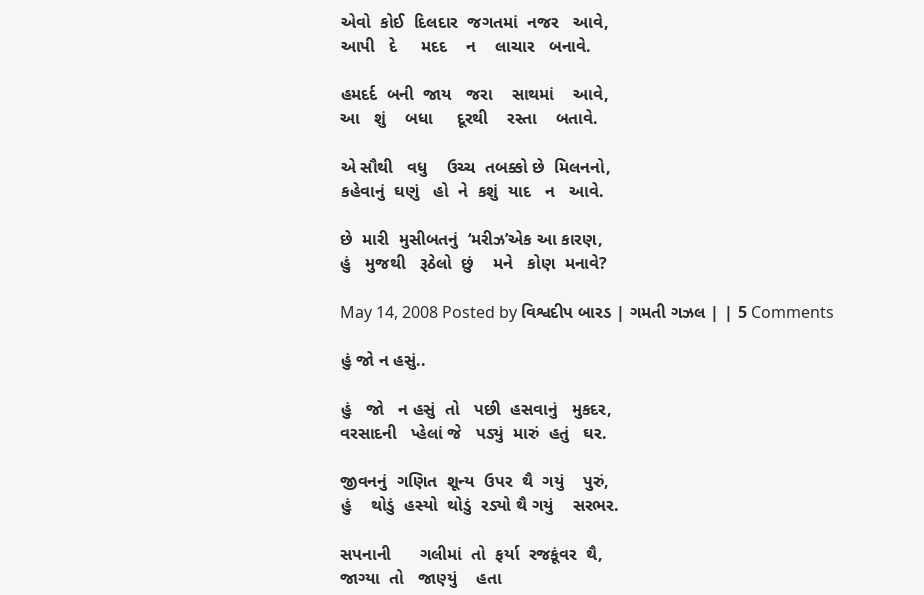એવો  કોઈ  દિલદાર  જગતમાં  નજર   આવે,
આપી   દે     મદદ    ન    લાચાર   બનાવે.

હમદર્દ  બની  જાય   જરા    સાથમાં    આવે,
આ   શું    બધા     દૂરથી    રસ્તા    બતાવે.

એ સૌથી   વધુ    ઉચ્ચ  તબક્કો છે  મિલનનો,
કહેવાનું  ઘણું   હો  ને  કશું  યાદ   ન   આવે.

છે  મારી  મુસીબતનું  ‘મરીઝ’એક આ કારણ,
હું   મુજથી   રૂઠેલો  છું    મને   કોણ  મનાવે?

May 14, 2008 Posted by વિશ્વદીપ બારડ | ગમતી ગઝલ | | 5 Comments

હું જો ન હસું..

હું   જો   ન હસું  તો   પછી  હસવાનું   મુકદર,
વરસાદની   પ્હેલાં જે   પડ્યું  મારું  હતું   ઘર.

જીવનનું  ગણિત  શૂન્ય  ઉપર  થૈ  ગયું    પુરું,
હું    થોડું  હસ્યો  થોડું  રડ્યો થૈ ગયું    સરભર.

સપનાની      ગલીમાં  તો  ફર્યા  રજકૂંવર  થૈ,
જાગ્યા  તો   જાણ્યું    હતા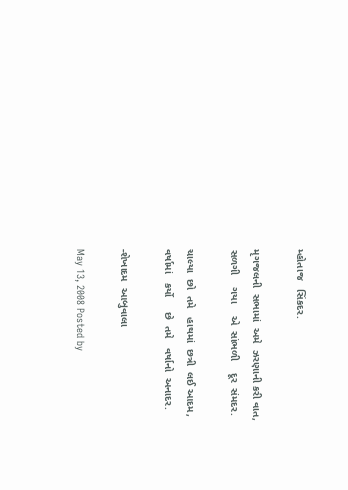મ્હોતાજ   સિંકદર.

મૃગજલની  સભામાં  અમે  ઝરણાની કરી વાત,
સળગી    ગયા    એ  સાંભળી    દૂર  સંમદર.

ચાલ્યા  છો  તમે   હાથમાં  છત્રી  લઈ આદમ,
વર્ષામાં   કર્યો     છે  તમે   વર્ષાનો  અનાદર.

-શેખાદમ  આબુવાલા

May 13, 2008 Posted by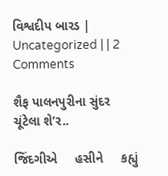વિશ્વદીપ બારડ | Uncategorized | | 2 Comments

શૈફ પાલનપુરીના સુંદર ચૂંટેલા શે’ર..

જિંદગીએ     હસીને     કહ્યું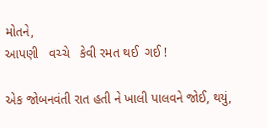મોતને,
આપણી   વચ્ચે   કેવી રમત થઈ  ગઈ !

એક જોબનવંતી રાત હતી ને ખાલી પાલવને જોઈ, થયું,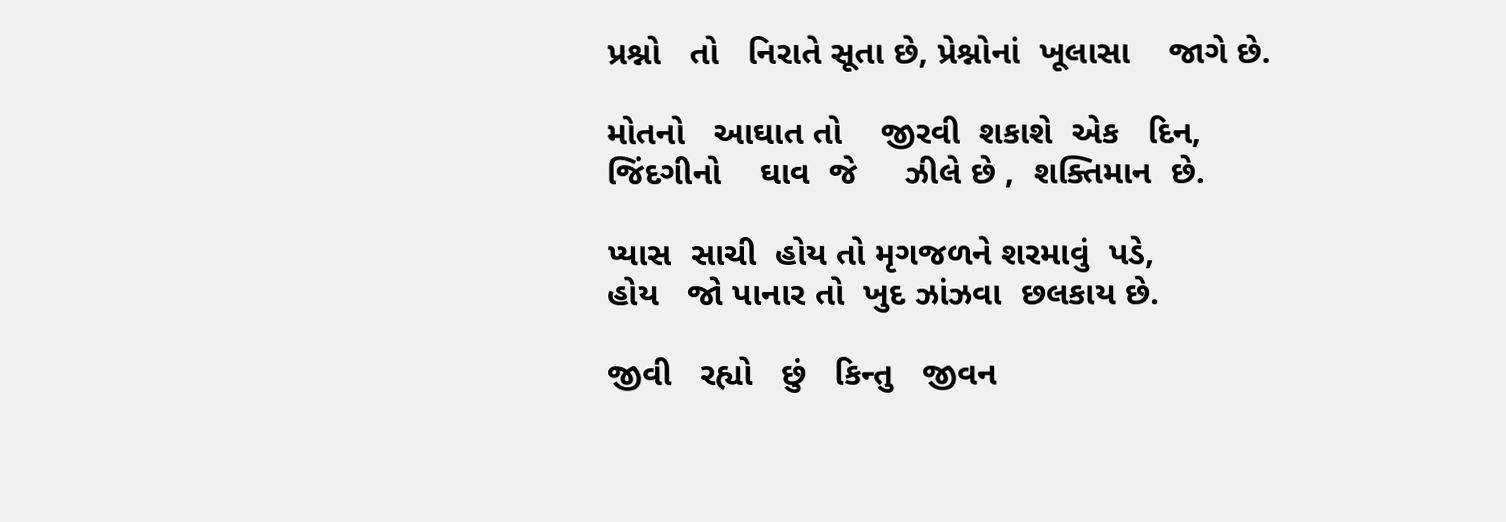પ્રશ્નો   તો   નિરાતે સૂતા છે, પ્રેશ્નોનાં  ખૂલાસા    જાગે છે.

મોતનો   આઘાત તો    જીરવી  શકાશે  એક   દિન,
જિંદગીનો    ઘાવ  જે     ઝીલે છે ,  શક્તિમાન  છે.

પ્યાસ  સાચી  હોય તો મૃગજળને શરમાવું  પડે,
હોય   જો પાનાર તો  ખુદ ઝાંઝવા  છલકાય છે.

જીવી   રહ્યો   છું   કિન્તુ   જીવન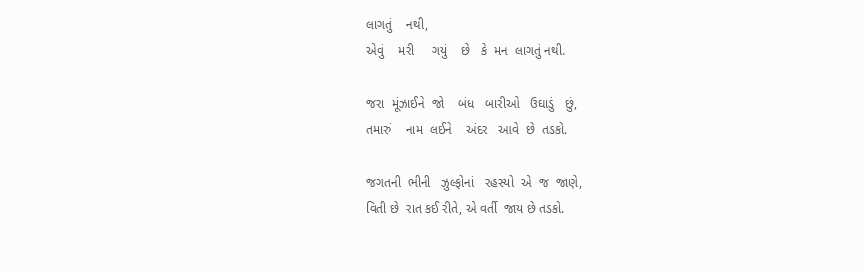લાગતું    નથી,
એવું    મરી     ગયું    છે   કે  મન  લાગતું નથી.

જરા  મૂંઝાઈને  જો    બંધ   બારીઓ   ઉઘાડું   છું,
તમારું    નામ  લઈને    અંદર   આવે  છે  તડકો.

જગતની  ભીની   ઝુલ્ફોનાં   રહસ્યો  એ  જ  જાણે,
વિતી છે  રાત કઈ રીતે, એ વર્તી  જાય છે તડકો.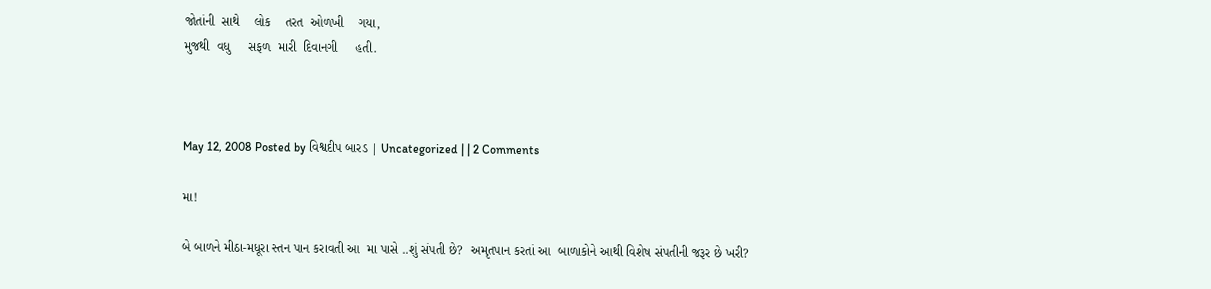જોતાંની  સાથે    લોક    તરત  ઓળખી    ગયા,
મુજથી  વધુ     સફળ  મારી  દિવાનગી     હતી.



May 12, 2008 Posted by વિશ્વદીપ બારડ | Uncategorized | | 2 Comments

મા!

બે બાળને મીઠા-મધૂરા સ્તન પાન કરાવતી આ  મા પાસે ..શું સંપતી છે?  અમૃતપાન કરતાં આ  બાળાકોને આથી વિશેષ સંપતીની જરૂર છે ખરી?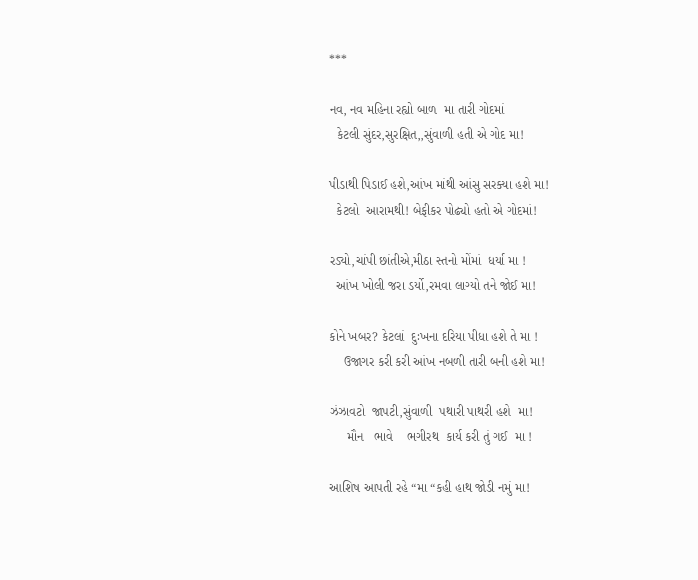***

નવ, નવ મહિના રહ્યો બાળ  મા તારી ગોદમાં
  કેટલી સુંદર,સુરક્ષિત,,સુંવાળી હતી એ ગોદ મા!

પીડાથી પિડાઈ હશે,આંખ માંથી આંસુ સરક્યા હશે મા!
  કેટલો  આરામથી! બેફીકર પોઢ્યો હતો એ ગોદમાં!

રડ્યો,ચાંપી છાંતીએ,મીઠા સ્તનો મોંમાં  ધર્યા મા !
  આંખ ખોલી જરા ડર્યો,રમવા લાગ્યો તને જોઈ મા!

કોને ખબર? કેટલાં  દુઃખના દરિયા પીધા હશે તે મા !
    ઉજાગર કરી કરી આંખ નબળી તારી બની હશે મા!

ઝંઝાવટો  જાપટી,સુંવાળી  પથારી પાથરી હશે  મા!
     મૌન   ભાવે    ભગીરથ  કાર્ય કરી તું ગઈ  મા !

આશિષ આપતી રહે “મા “કહી હાથ જોડી નમું મા!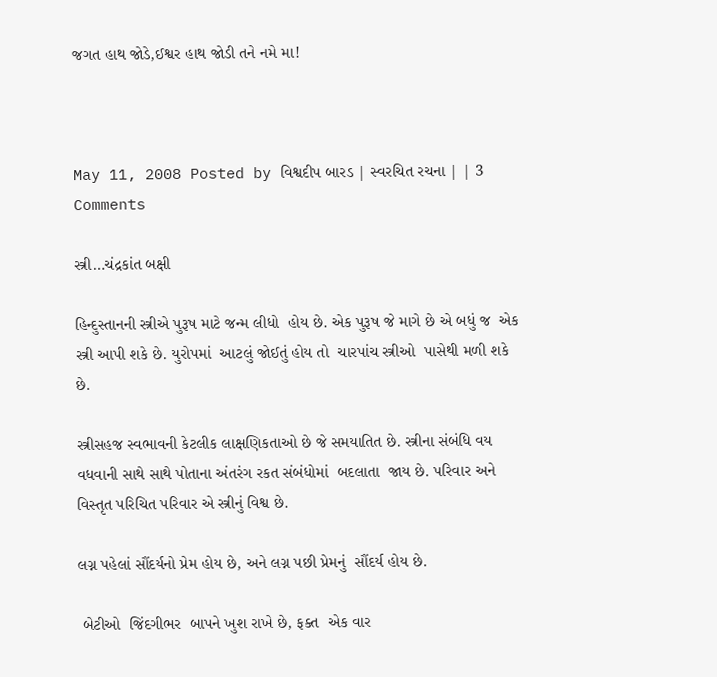જગત હાથ જોડે,ઈશ્વર હાથ જોડી તને નમે મા!



May 11, 2008 Posted by વિશ્વદીપ બારડ | સ્વરચિત રચના | | 3 Comments

સ્ત્રી…ચંદ્રકાંત બક્ષી

હિન્દુસ્તાનની સ્ત્રીએ પુરૂષ માટે જન્મ લીધો  હોય છે. એક પુરૂષ જે માગે છે એ બધું જ  એક સ્ત્રી આપી શકે છે. યુરોપમાં  આટલું જોઈતું હોય તો  ચારપાંચ સ્ત્રીઓ  પાસેથી મળી શકે છે.

સ્ત્રીસહજ સ્વભાવની કેટલીક લાક્ષણિકતાઓ છે જે સમયાતિત છે. સ્ત્રીના સંબંધિ વય વધવાની સાથે સાથે પોતાના અંતરંગ રકત સંબંધોમાં  બદલાતા  જાય છે. પરિવાર અને વિસ્તૃત પરિચિત પરિવાર એ સ્ત્રીનું વિશ્વ છે.

લગ્ન પહેલાં સૌંદર્યનો પ્રેમ હોય છે, અને લગ્ન પછી પ્રેમનું  સૌંદર્ય હોય છે.

 બેટીઓ  જિંદગીભર  બાપને ખુશ રાખે છે, ફક્ત  એક વાર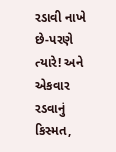રડાવી નાખે છે-પરણે ત્યારે! અને એકવાર રડવાનું કિસ્મત,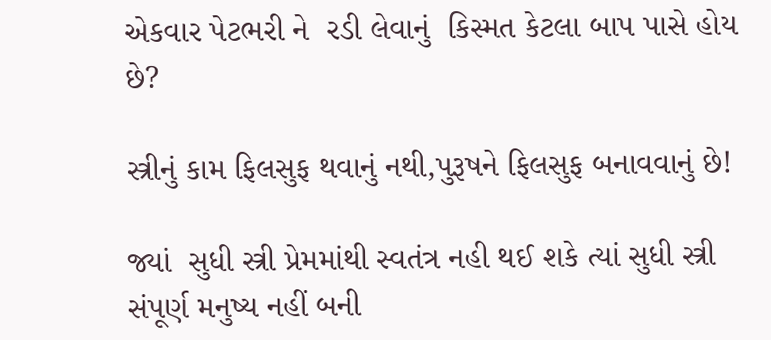એકવાર પેટભરી ને  રડી લેવાનું  કિસ્મત કેટલા બાપ પાસે હોય છે?

સ્ત્રીનું કામ ફિલસુફ થવાનું નથી,પુરૂષને ફિલસુફ બનાવવાનું છે!

જ્યાં  સુધી સ્ત્રી પ્રેમમાંથી સ્વતંત્ર નહી થઈ શકે ત્યાં સુધી સ્ત્રી સંપૂર્ણ મનુષ્ય નહીં બની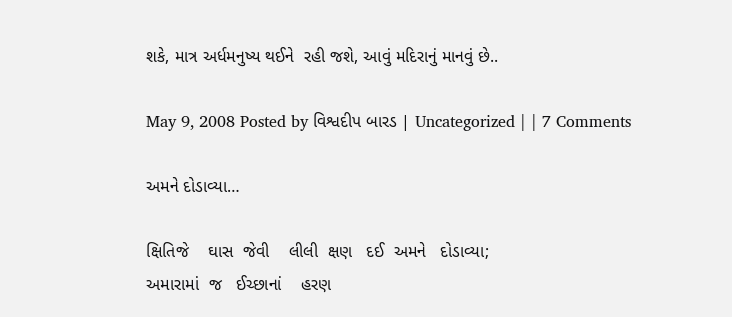શકે, માત્ર અર્ધમનુષ્ય થઈને  રહી જશે, આવું મદિરાનું માનવું છે..

May 9, 2008 Posted by વિશ્વદીપ બારડ | Uncategorized | | 7 Comments

અમને દોડાવ્યા…

ક્ષિતિજે    ઘાસ  જેવી    લીલી  ક્ષણ   દઈ  અમને   દોડાવ્યા;
અમારામાં  જ   ઈચ્છાનાં    હરણ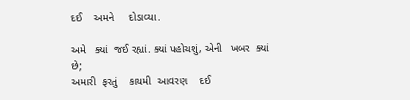દઈ    અમને     દોડાવ્યા.

અમે   ક્યાં  જઈ રહ્યાં. ક્યાં પહોચશું, એની   ખબર  ક્યાં છે;
અમારી  ફરતું    કાયમી  આવરણ    દઈ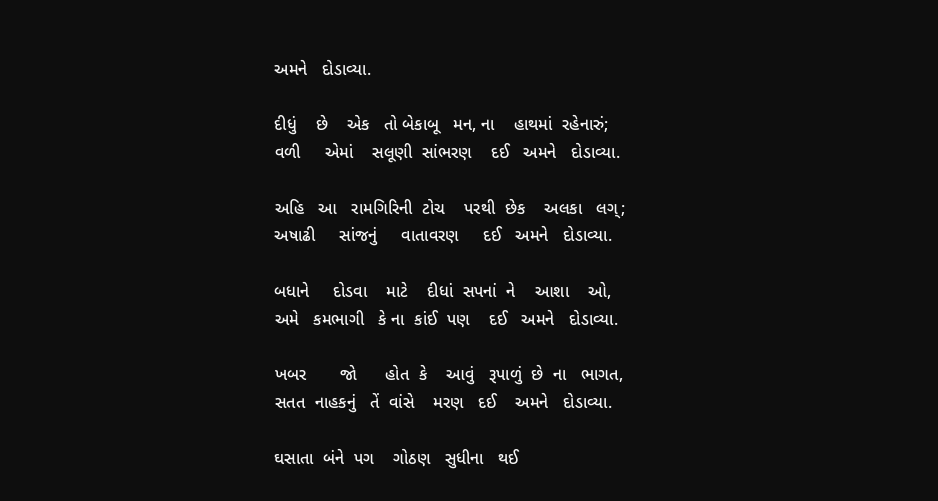અમને   દોડાવ્યા.

દીધું    છે    એક   તો બેકાબૂ   મન, ના    હાથમાં  રહેનારું;
વળી     એમાં    સલૂણી  સાંભરણ    દઈ   અમને   દોડાવ્યા.

અહિ   આ   રામગિરિની  ટોચ    પરથી  છેક    અલકા   લગ્;
અષાઢી     સાંજનું     વાતાવરણ     દઈ   અમને   દોડાવ્યા.

બધાને     દોડવા    માટે    દીધાં  સપનાં  ને    આશા    ઓ,
અમે   કમભાગી   કે ના  કાંઈ  પણ    દઈ   અમને   દોડાવ્યા.

ખબર       જો      હોત  કે    આવું   રૂપાળું  છે  ના   ભાગત,
સતત  નાહકનું   તેં  વાંસે    મરણ   દઈ    અમને   દોડાવ્યા.

ઘસાતા  બંને  પગ    ગોઠણ   સુધીના   થઈ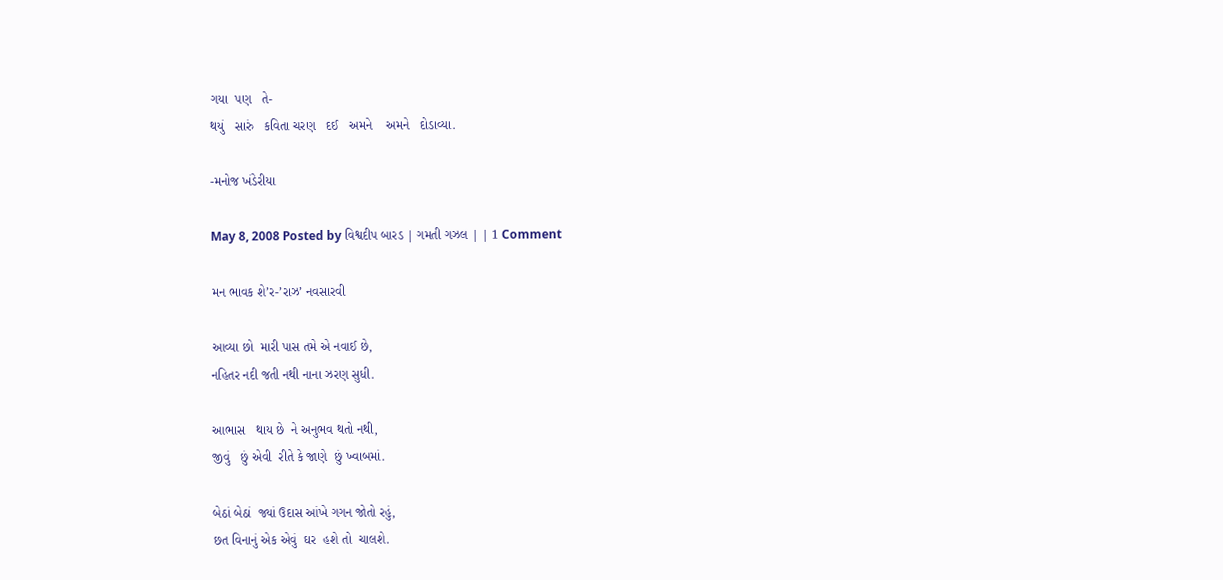ગયા  પણ   તે-
થયું   સારું   કવિતા ચરણ   દઈ   અમને    અમને   દોડાવ્યા.

-મનોજ ખંડેરીયા

May 8, 2008 Posted by વિશ્વદીપ બારડ | ગમતી ગઝલ | | 1 Comment

મન ભાવક શે’ર-’રાઝ’ નવસારવી

આવ્યા છો  મારી પાસ તમે એ નવાઈ છે,
નહિતર નદી જતી નથી નાના ઝરણ સુધી.

આભાસ   થાય છે  ને અનુભવ થતો નથી,
જીવું   છું એવી  રીતે કે જાણે  છું ખ્વાબમાં.

બેઠાં બેઠાં  જ્યાં ઉદાસ આંખે ગગન જોતો રહું,
છત વિનાનું એક એવું  ઘર  હશે તો  ચાલશે.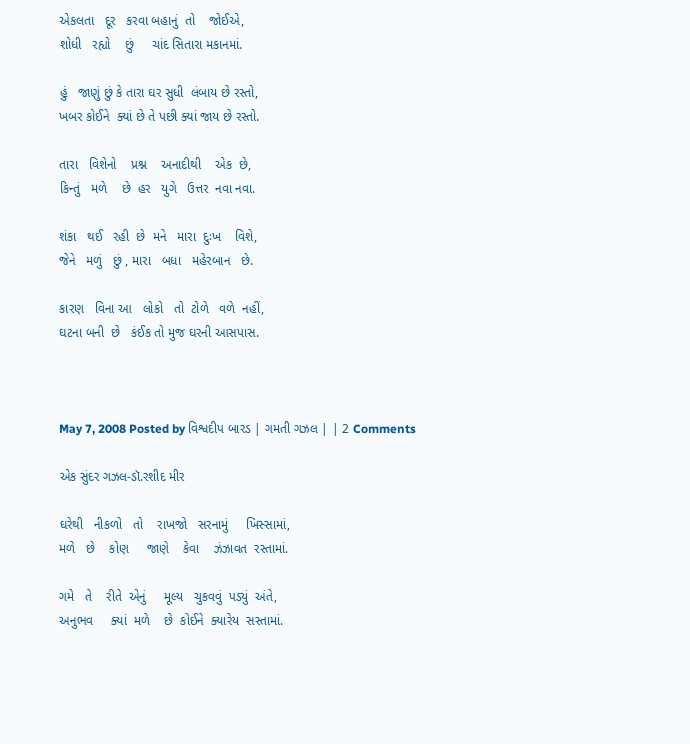એકલતા   દૂર   કરવા બહાનું  તો    જોઈએ,
શોધી   રહ્યો    છું     ચાંદ સિતારા મકાનમાં.

હું   જાણું છું કે તારા ઘર સુધી  લંબાય છે રસ્તો,
ખબર કોઈને  ક્યાં છે તે પછી ક્યાં જાય છે રસ્તો.

તારા   વિશેનો    પ્રશ્ન    અનાદીથી    એક  છે,
કિન્તું   મળે    છે  હર   યુગે   ઉત્તર  નવા નવા.

શંકા   થઈ   રહી  છે  મને   મારા  દુઃખ    વિશે,
જેને   મળું   છું , મારા   બધા   મહેરબાન   છે.

કારણ   વિના આ   લોકો   તો  ટોળે   વળે  નહીં,
ઘટના બની  છે   કંઈક તો મુજ ઘરની આસપાસ.



May 7, 2008 Posted by વિશ્વદીપ બારડ | ગમતી ગઝલ | | 2 Comments

એક સુંદર ગઝલ-ડૉ.રશીદ મીર

ઘરેથી   નીકળો   તો    રાખજો   સરનામું     ખિસ્સામાં,
મળે   છે    કોણ     જાણે    કેવા    ઝંઝાવત  રસ્તામાં.

ગમે   તે    રીતે  એનું     મૂલ્ય   ચુકવવું  પડ્યું  અંતે,
અનુભવ     ક્યાં  મળે    છે  કોઈને  ક્યારેય  સસ્તામાં.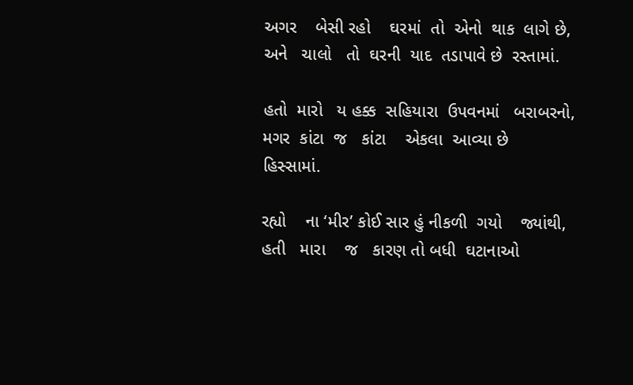અગર    બેસી રહો    ઘરમાં  તો  એનો  થાક  લાગે છે,
અને   ચાલો   તો  ઘરની  યાદ  તડાપાવે છે  રસ્તામાં.

હતો  મારો   ય હક્ક  સહિયારા  ઉપવનમાં   બરાબરનો,
મગર  કાંટા  જ   કાંટા    એકલા  આવ્યા છે   હિસ્સામાં.

રહ્યો    ના ‘મીર’ કોઈ સાર હું નીકળી  ગયો    જ્યાંથી,
હતી   મારા    જ   કારણ તો બધી  ઘટાનાઓ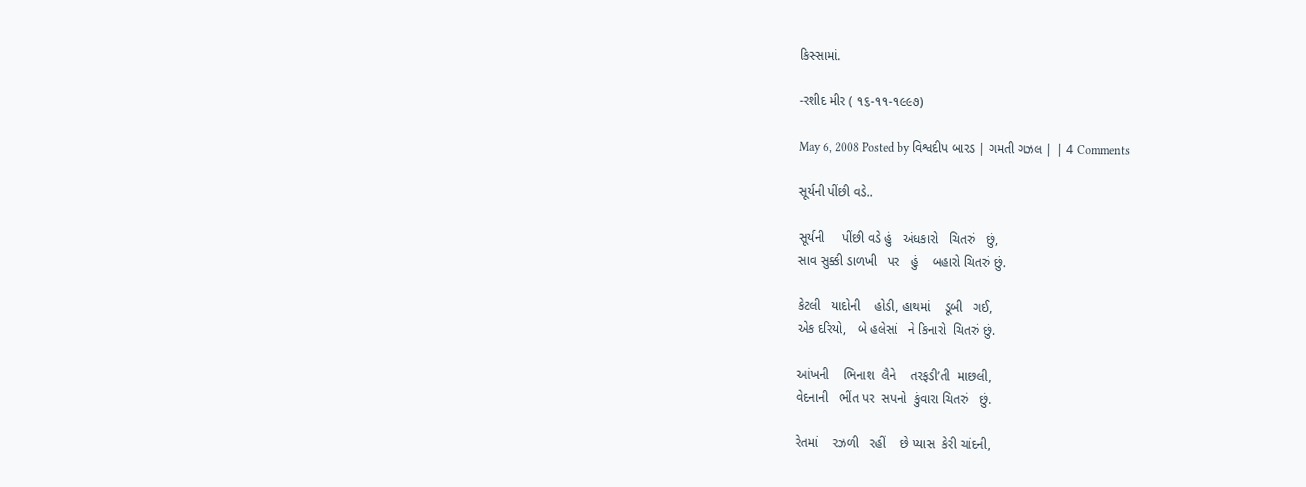કિસ્સામાં.

-રશીદ મીર ( ૧૬-૧૧-૧૯૯૭)

May 6, 2008 Posted by વિશ્વદીપ બારડ | ગમતી ગઝલ | | 4 Comments

સૂર્યની પીંછી વડે..

સૂર્યની     પીંછી વડે હું   અંધકારો   ચિતરું   છું,
સાવ સુક્કી ડાળખી   પર   હું    બહારો ચિતરું છું.

કેટલી   યાદોની    હોડી, હાથમાં    ડૂબી   ગઈ,
એક દરિયો,   બે હલેસાં   ને કિનારો  ચિતરું છું.

આંખની    ભિનાશ  લૈને    તરફડી’તી  માછલી,
વેદનાની   ભીંત પર  સપનો  કુંવારા ચિતરું   છું.

રેતમાં    રઝળી   રહીં    છે પ્યાસ  કેરી ચાંદની,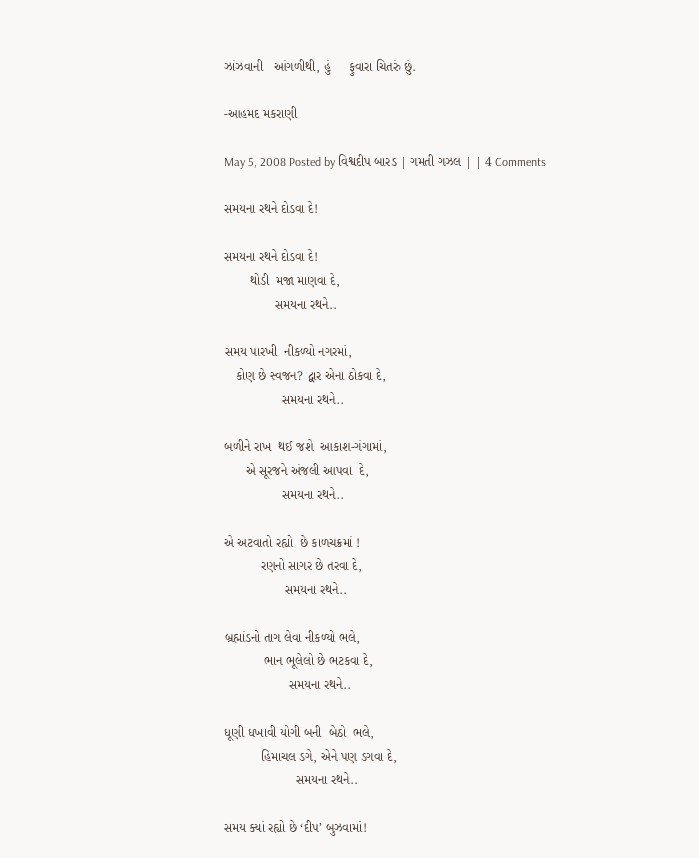ઝાંઝવાની   આંગળીથી, હું     ફુવારા ચિતરું છું.

-આહમદ મકરાણી

May 5, 2008 Posted by વિશ્વદીપ બારડ | ગમતી ગઝલ | | 4 Comments

સમયના રથને દોડવા દે!

સમયના રથને દોડવા દે!
       થોડી  મજા માણવા દે,
              સમયના રથને..

સમય પારખી  નીકળ્યો નગરમાં,
   કોણ છે સ્વજન? દ્વાર એના ઠોકવા દે,
                સમયના રથને..

બળીને રાખ  થઈ જશે  આકાશ-ગંગામાં,
      એ સૂરજને અંજલી આપવા  દે,
                સમયના રથને..

એ અટવાતો રહ્યો  છે કાળચક્રમાં !
          રણનો સાગર છે તરવા દે,
                 સમયના રથને..

બ્રહ્માંડનો તાગ લેવા નીકળ્યો ભલે,
           ભાન ભૂલેલો છે ભટકવા દે,
                  સમયના રથને..

ધૂણી ધખાવી યોગી બની  બેઠો  ભલે,
          હિમાચલ ડગે, એને પણ ડગવા દે,
                    સમયના રથને..

સમય ક્યાં રહ્યો છે ‘દીપ’ બુઝવામાં!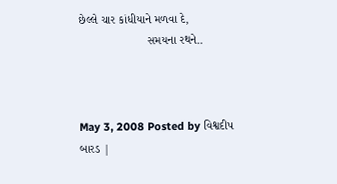છેલ્લે ચાર કાંધીયાને મળવા દે,
                     સમયના રથને..



May 3, 2008 Posted by વિશ્વદીપ બારડ |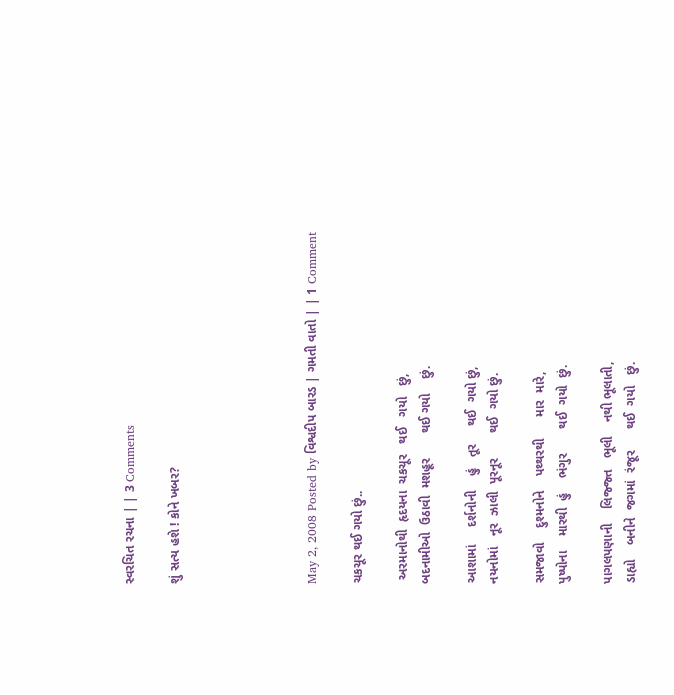સ્વરચિત રચના | | 3 Comments

શું સત્ય હશે ! કોને ખબર?





May 2, 2008 Posted by વિશ્વદીપ બારડ | ગમતી વાતો | | 1 Comment

ચકચૂર થઈ ગયો છું..

 અરમાનોથી  હૃદયના  ચકચૂર   થઈ   ગયો   છું,
બદનામીઓ  ઉઠાવી  મશહૂર       થઈ ગયો    છું.

આશામાં     દર્શનોની    હું   તૂર     થઈ  ગયો છું,
નયનોમાં   નૂર  ઝાલી  પૂરનૂર       થઈ  ગયો છું.

સમજાવો    દુશ્મનોને    પથ્થરથી      માર  મારે,
પુષ્પોના    મારથી  હું    ભંગુર       થઈ  ગયો  છું.

પાગલપણાની    લિજ્જ્ત   ભૂલી    નથી ભૂલાતી,
ડાહ્યો    બનીને  જગમાં  રંજૂર      થઈ  ગયો   છું.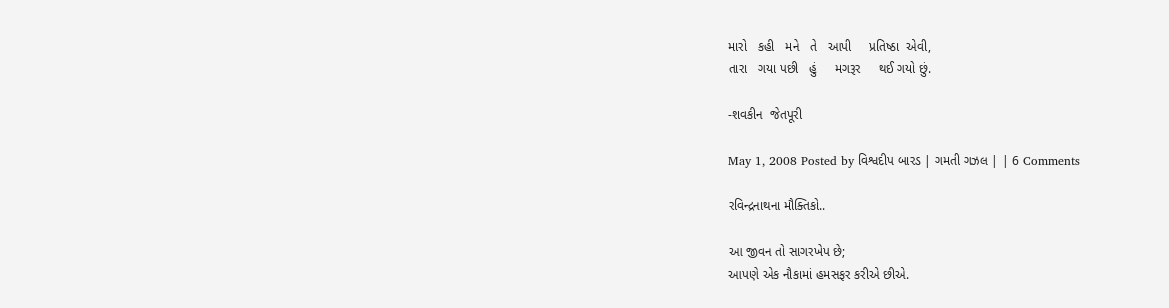મારો   કહી   મને   તે   આપી     પ્રતિષ્ઠા  એવી,
તારા   ગયા પછી   હું     મગરૂર     થઈ ગયો છું.

-શવકીન  જેતપૂરી

May 1, 2008 Posted by વિશ્વદીપ બારડ | ગમતી ગઝલ | | 6 Comments

રવિન્દ્રનાથના મૌક્તિકો..

આ જીવન તો સાગરખેપ છે;
આપણે એક નૌકામાં હમસફર કરીએ છીએ.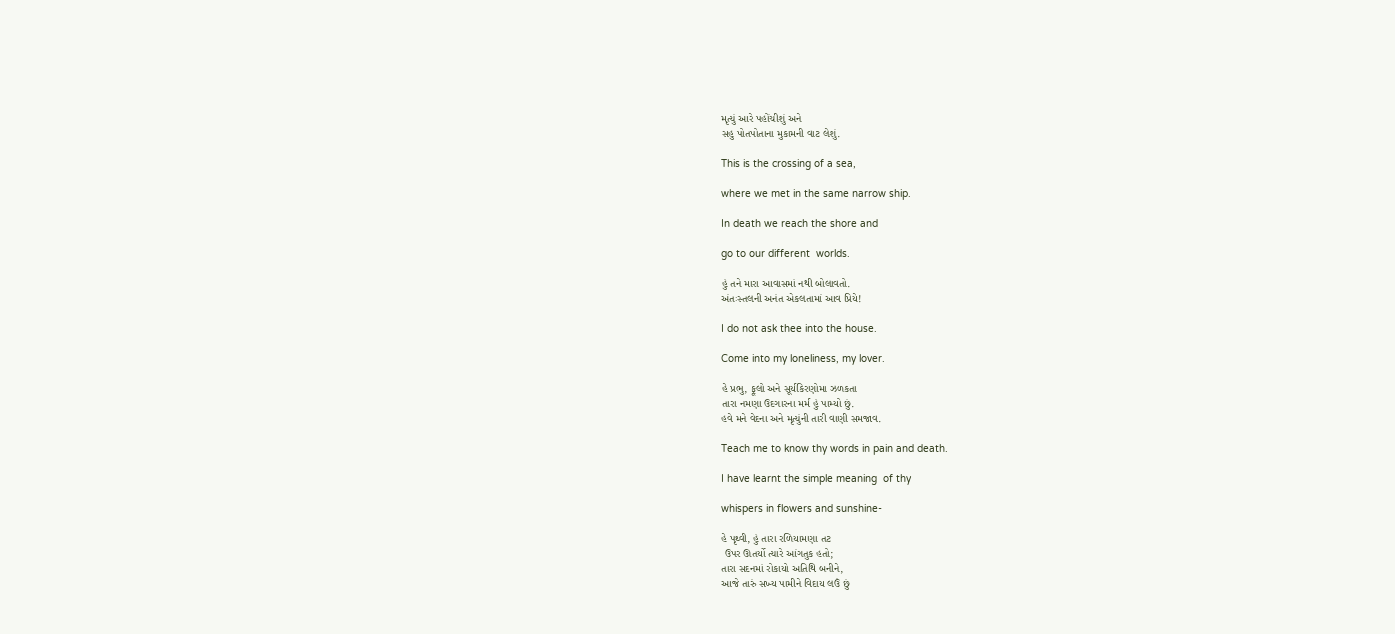મૃત્યું આરે પહોંચીશું અને
સહુ પોતપોતાના મુકામની વાટ લેશું.

This is the crossing of a sea,

where we met in the same narrow ship.

In death we reach the shore and

go to our different  worlds.

હું તને મારા આવાસમાં નથી બોલાવતો.
અંતઃસ્તલની અનંત એકલતામાં આવ પ્રિયે!

I do not ask thee into the house.

Come into my loneliness, my lover.

હે પ્રભુ, ફૂલો અને સૂર્યકિરણોમા ઝળકતા
તારા નમણા ઉદગારના મર્મ હું પામ્યો છું.
હવે મને વેદના અને મૃત્યુંની તારી વાણી સમજાવ.

Teach me to know thy words in pain and death.

I have learnt the simple meaning  of thy

whispers in flowers and sunshine-

હે પૃથ્વી, હું તારા રળિયામણા તટ
 ઉપર ઊતર્યો ત્યારે આંગતુક હતો;
તારા સદનમાં રોકાયો અતિથિ બનીને,
આજે તારું સખ્ય પામીને વિદાય લઉં છું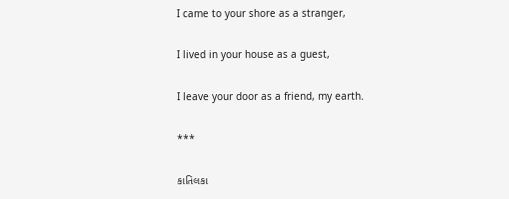I came to your shore as a stranger,

I lived in your house as a guest,

I leave your door as a friend, my earth.

***

કાતિલકા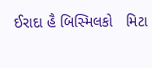ઈરાદા હૈ બિસ્મિલકો   મિટા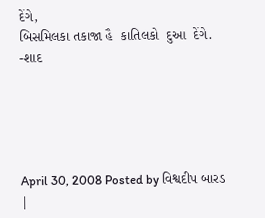દેંગે,
બિસમિલકા તકાજા હૈ  કાતિલકો  દુઆ  દેંગે.
-શાદ





April 30, 2008 Posted by વિશ્વદીપ બારડ |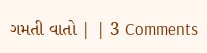ગમતી વાતો | | 3 Comments